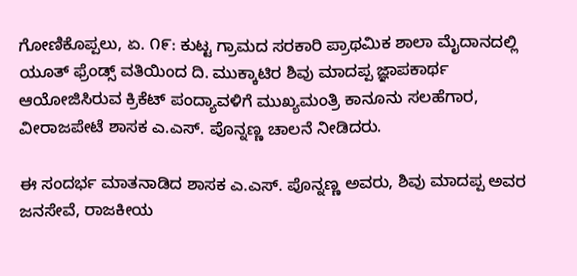ಗೋಣಿಕೊಪ್ಪಲು, ಏ. ೧೯: ಕುಟ್ಟ ಗ್ರಾಮದ ಸರಕಾರಿ ಪ್ರಾಥಮಿಕ ಶಾಲಾ ಮೈದಾನದಲ್ಲಿ ಯೂತ್ ಫ್ರೆಂಡ್ಸ್ ವತಿಯಿಂದ ದಿ. ಮುಕ್ಕಾಟಿರ ಶಿವು ಮಾದಪ್ಪ ಜ್ಞಾಪಕಾರ್ಥ ಆಯೋಜಿಸಿರುವ ಕ್ರಿಕೆಟ್ ಪಂದ್ಯಾವಳಿಗೆ ಮುಖ್ಯಮಂತ್ರಿ ಕಾನೂನು ಸಲಹೆಗಾರ, ವೀರಾಜಪೇಟೆ ಶಾಸಕ ಎ.ಎಸ್. ಪೊನ್ನಣ್ಣ ಚಾಲನೆ ನೀಡಿದರು.

ಈ ಸಂದರ್ಭ ಮಾತನಾಡಿದ ಶಾಸಕ ಎ.ಎಸ್. ಪೊನ್ನಣ್ಣ ಅವರು, ಶಿವು ಮಾದಪ್ಪ ಅವರ ಜನಸೇವೆ, ರಾಜಕೀಯ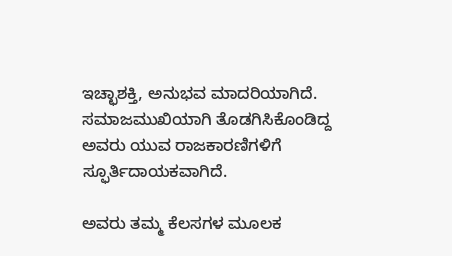ಇಚ್ಛಾಶಕ್ತಿ, ಅನುಭವ ಮಾದರಿಯಾಗಿದೆ. ಸಮಾಜಮುಖಿಯಾಗಿ ತೊಡಗಿಸಿಕೊಂಡಿದ್ದ ಅವರು ಯುವ ರಾಜಕಾರಣಿಗಳಿಗೆ ಸ್ಫೂರ್ತಿದಾಯಕವಾಗಿದೆ.

ಅವರು ತಮ್ಮ ಕೆಲಸಗಳ ಮೂಲಕ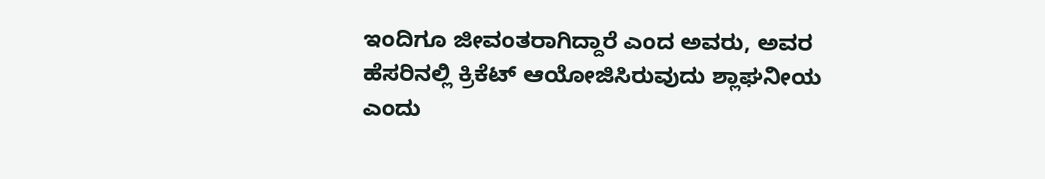ಇಂದಿಗೂ ಜೀವಂತರಾಗಿದ್ದಾರೆ ಎಂದ ಅವರು, ಅವರ ಹೆಸರಿನಲ್ಲಿ ಕ್ರಿಕೆಟ್ ಆಯೋಜಿಸಿರುವುದು ಶ್ಲಾಘನೀಯ ಎಂದು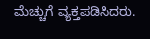ಮೆಚ್ಚುಗೆ ವ್ಯಕ್ತಪಡಿಸಿದರು.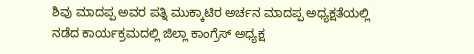ಶಿವು ಮಾದಪ್ಪ ಅವರ ಪತ್ನಿ ಮುಕ್ಕಾಟಿರ ಅರ್ಚನ ಮಾದಪ್ಪ ಅಧ್ಯಕ್ಷತೆಯಲ್ಲಿ ನಡೆದ ಕಾರ್ಯಕ್ರಮದಲ್ಲಿ ಜಿಲ್ಲಾ ಕಾಂಗ್ರೆಸ್ ಅಧ್ಯಕ್ಷ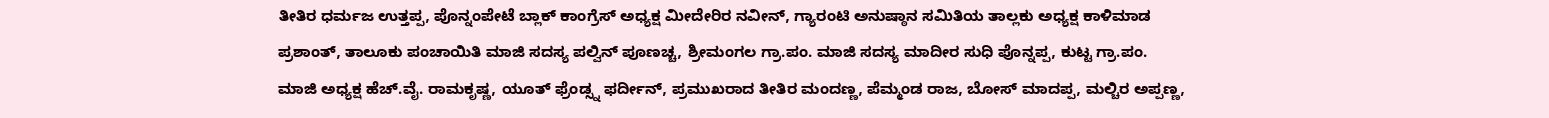ತೀತಿರ ಧರ್ಮಜ ಉತ್ತಪ್ಪ, ಪೊನ್ನಂಪೇಟೆ ಬ್ಲಾಕ್ ಕಾಂಗ್ರೆಸ್ ಅಧ್ಯಕ್ಷ ಮೀದೇರಿರ ನವೀನ್, ಗ್ಯಾರಂಟಿ ಅನುಷ್ಠಾನ ಸಮಿತಿಯ ತಾಲ್ಲಕು ಅಧ್ಯಕ್ಷ ಕಾಳಿಮಾಡ ಪ್ರಶಾಂತ್, ತಾಲೂಕು ಪಂಚಾಯಿತಿ ಮಾಜಿ ಸದಸ್ಯ ಪಲ್ವಿನ್ ಪೂಣಚ್ಚ, ಶ್ರೀಮಂಗಲ ಗ್ರಾ.ಪಂ. ಮಾಜಿ ಸದಸ್ಯ ಮಾದೀರ ಸುಧಿ ಪೊನ್ನಪ್ಪ, ಕುಟ್ಟ ಗ್ರಾ.ಪಂ. ಮಾಜಿ ಅಧ್ಯಕ್ಷ ಹೆಚ್.ವೈ. ರಾಮಕೃಷ್ಣ, ಯೂತ್ ಫ್ರೆಂಡ್ಸ್ನ ಫರ್ದೀನ್, ಪ್ರಮುಖರಾದ ತೀತಿರ ಮಂದಣ್ಣ, ಪೆಮ್ಮಂಡ ರಾಜ, ಬೋಸ್ ಮಾದಪ್ಪ, ಮಲ್ಚಿರ ಅಪ್ಪಣ್ಣ,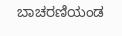ಬಾಚರಣಿಯಂಡ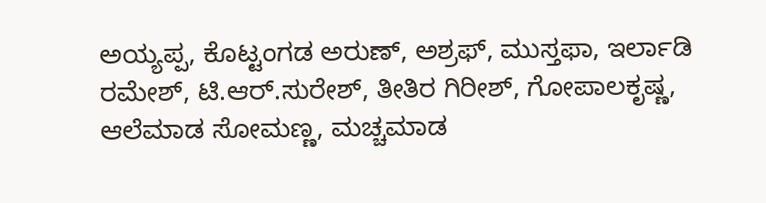ಅಯ್ಯಪ್ಪ, ಕೊಟ್ಟಂಗಡ ಅರುಣ್, ಅಶ್ರಫ್, ಮುಸ್ತಫಾ, ಇರ್ಲಾಡಿ ರಮೇಶ್, ಟಿ.ಆರ್.ಸುರೇಶ್, ತೀತಿರ ಗಿರೀಶ್, ಗೋಪಾಲಕೃಷ್ಣ, ಆಲೆಮಾಡ ಸೋಮಣ್ಣ, ಮಚ್ಚಮಾಡ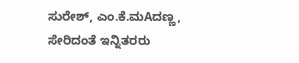ಸುರೇಶ್, ಎಂ.ಕೆ.ಮAದಣ್ಣ, ಸೇರಿದಂತೆ ಇನ್ನಿತರರು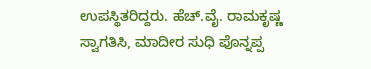ಉಪಸ್ಥಿತರಿದ್ದರು. ಹೆಚ್.ವೈ. ರಾಮಕೃಷ್ಣ ಸ್ವಾಗತಿಸಿ, ಮಾದೀರ ಸುಧಿ ಪೊನ್ನಪ್ಪ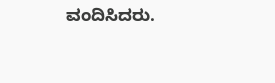ವಂದಿಸಿದರು.